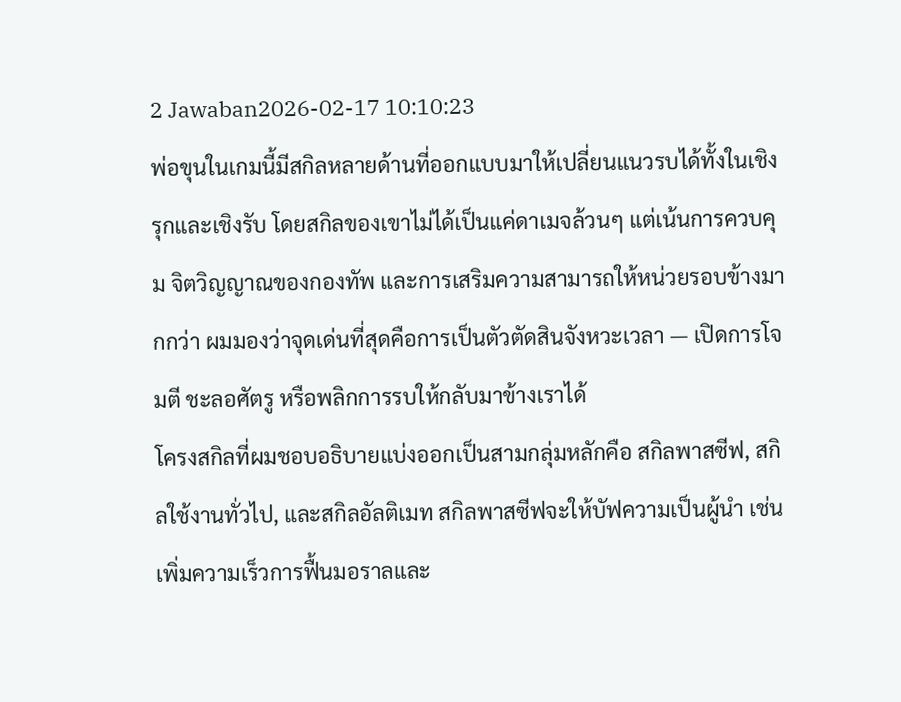2 Jawaban2026-02-17 10:10:23
พ่อขุนในเกมนี้มีสกิลหลายด้านที่ออกแบบมาให้เปลี่ยนแนวรบได้ทั้งในเชิงรุกและเชิงรับ โดยสกิลของเขาไม่ได้เป็นแค่ดาเมจล้วนๆ แต่เน้นการควบคุม จิตวิญญาณของกองทัพ และการเสริมความสามารถให้หน่วยรอบข้างมากกว่า ผมมองว่าจุดเด่นที่สุดคือการเป็นตัวตัดสินจังหวะเวลา — เปิดการโจมตี ชะลอศัตรู หรือพลิกการรบให้กลับมาข้างเราได้
โครงสกิลที่ผมชอบอธิบายแบ่งออกเป็นสามกลุ่มหลักคือ สกิลพาสซีฟ, สกิลใช้งานทั่วไป, และสกิลอัลติเมท สกิลพาสซีฟจะให้บัฟความเป็นผู้นำ เช่น เพิ่มความเร็วการฟื้นมอราลและ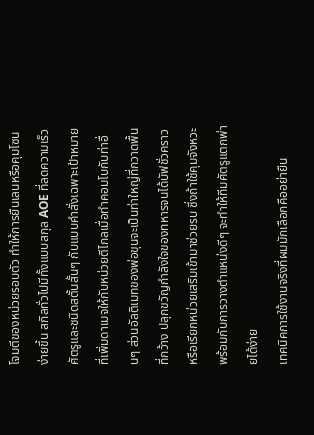โจมตีของหน่วยรอบตัว ทำให้การยืนเลนหรือคุมโซนง่ายขึ้น สกิลทั่วไปมีทั้งแบบสกุล AOE ที่ลดความเร็วศัตรูและชนิดสตั้นสั้นๆ กับแบบคำสั่งเฉพาะเป้าหมายที่เพิ่มดาเมจให้กับหน่วยตีไกลเมื่อทำคอมโบกับท่าอื่นๆ ส่วนอัลติเมทของพ่อขุนจะเป็นท่าใหญ่ที่กวาดพื้นที่กว้าง ปลุกขวัญกำลังใจของทหารจนได้บัฟชั่วคราวหรือเรียกหน่วยเสริมเข้ามาช่วยรบ ซึ่งถ้าใช้คุมจังหวะพร้อมกับการวางตำแหน่งดีๆ จะทำให้ทีมศัตรูแตกพ่ายได้ง่าย
เทคนิคการใช้งานจริงที่ผมมักเลือกคืออย่ายืน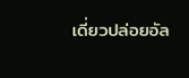เดี่ยวปล่อยอัล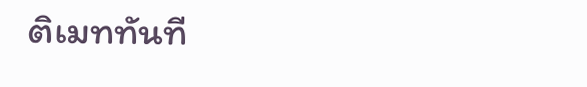ติเมททันที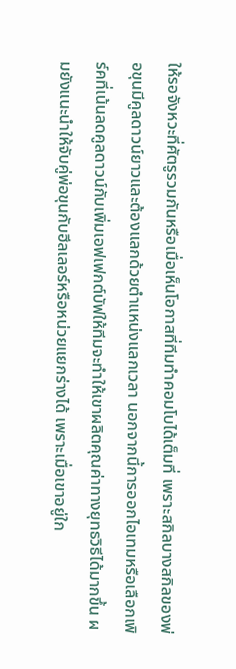ให้รอจังหวะที่ศัตรูรวมกันหรือเมื่อเห็นโอกาสที่ทีมทำคอมโบได้เต็มที่ เพราะสกิลบางสกิลของพ่อขุนมีคูลดาวน์ยาวและต้องแลกด้วยตำแหน่งแลกเวลา นอกจากนี้การออกไอเทมหรือเลือกเพิร์คที่เน้นลดคูลดาวน์กับเพิ่มเอฟเฟกต์บัฟให้ทีมจะทำให้เขาผลิตคุณค่าทางยุทธวิธีได้มากขึ้น ผมยังแนะนำให้จับคู่พ่อขุนกับฮีลเลอร์หรือหน่วยแยกร่างได้ เพราะเมื่อเขาอยู่ใก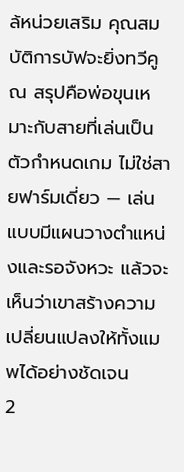ล้หน่วยเสริม คุณสมบัติการบัฟจะยิ่งทวีคูณ สรุปคือพ่อขุนเหมาะกับสายที่เล่นเป็นตัวกำหนดเกม ไม่ใช่สายฟาร์มเดี่ยว — เล่นแบบมีแผนวางตำแหน่งและรอจังหวะ แล้วจะเห็นว่าเขาสร้างความเปลี่ยนแปลงให้ทั้งแมพได้อย่างชัดเจน
2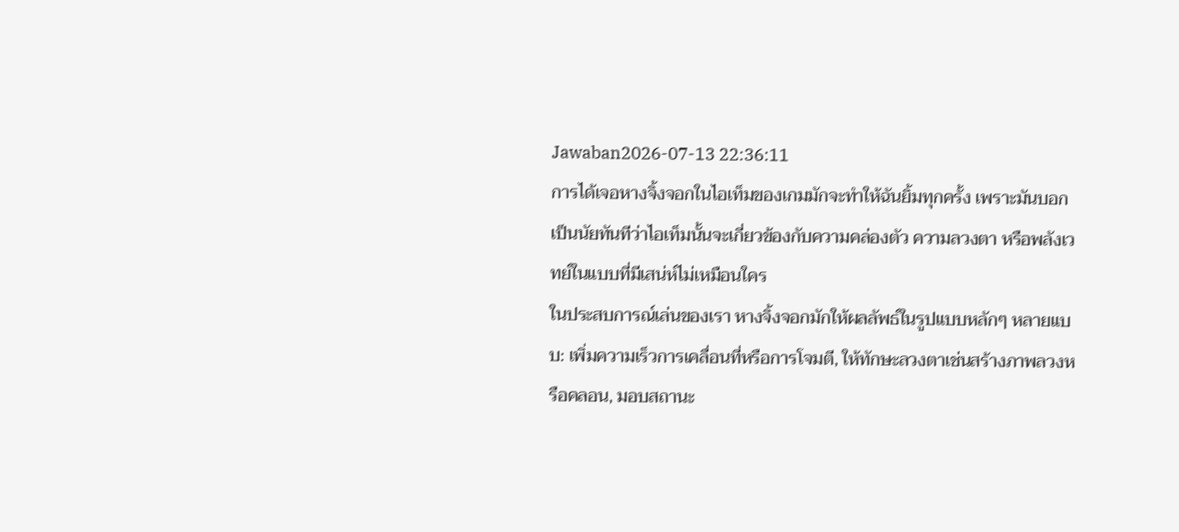Jawaban2026-07-13 22:36:11
การได้เจอหางจิ้งจอกในไอเท็มของเกมมักจะทำให้ฉันยิ้มทุกครั้ง เพราะมันบอกเป็นนัยทันทีว่าไอเท็มนั้นจะเกี่ยวข้องกับความคล่องตัว ความลวงตา หรือพลังเวทย์ในแบบที่มีเสน่ห์ไม่เหมือนใคร
ในประสบการณ์เล่นของเรา หางจิ้งจอกมักให้ผลลัพธ์ในรูปแบบหลักๆ หลายแบบ: เพิ่มความเร็วการเคลื่อนที่หรือการโจมตี, ให้ทักษะลวงตาเช่นสร้างภาพลวงหรือคลอน, มอบสถานะ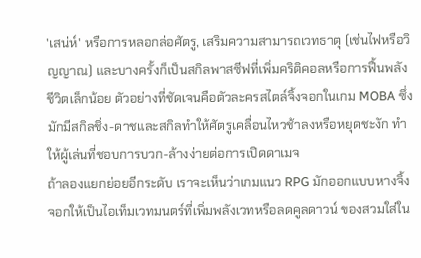'เสน่ห์' หรือการหลอกล่อศัตรู, เสริมความสามารถเวทธาตุ (เช่นไฟหรือวิญญาณ) และบางครั้งก็เป็นสกิลพาสซีฟที่เพิ่มคริติคอลหรือการฟื้นพลังชีวิตเล็กน้อย ตัวอย่างที่ชัดเจนคือตัวละครสไตล์จิ้งจอกในเกม MOBA ซึ่งมักมีสกิลชิ่ง-ดาชและสกิลทำให้ศัตรูเคลื่อนไหวช้าลงหรือหยุดชะงัก ทำให้ผู้เล่นที่ชอบการบวก-ล้างง่ายต่อการเปิดดาเมจ
ถ้าลองแยกย่อยอีกระดับ เราจะเห็นว่าเกมแนว RPG มักออกแบบหางจิ้งจอกให้เป็นไอเท็มเวทมนตร์ที่เพิ่มพลังเวทหรือลดคูลดาวน์ ของสวมใส่ใน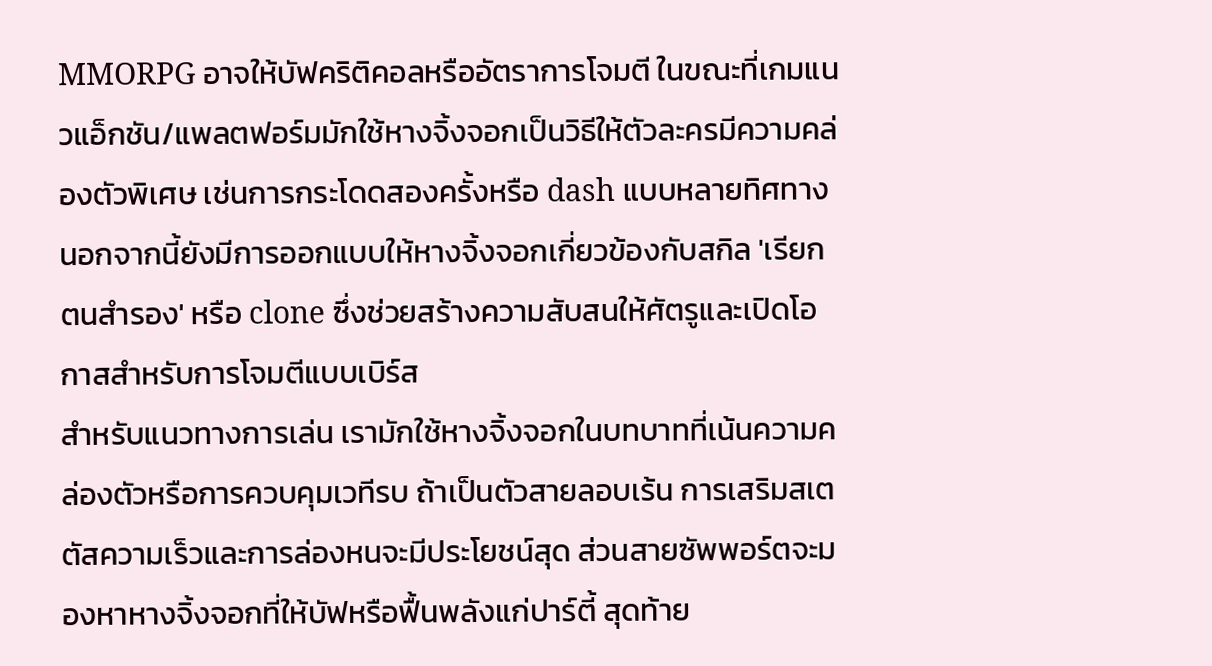MMORPG อาจให้บัฟคริติคอลหรืออัตราการโจมตี ในขณะที่เกมแนวแอ็กชัน/แพลตฟอร์มมักใช้หางจิ้งจอกเป็นวิธีให้ตัวละครมีความคล่องตัวพิเศษ เช่นการกระโดดสองครั้งหรือ dash แบบหลายทิศทาง นอกจากนี้ยังมีการออกแบบให้หางจิ้งจอกเกี่ยวข้องกับสกิล 'เรียกตนสำรอง' หรือ clone ซึ่งช่วยสร้างความสับสนให้ศัตรูและเปิดโอกาสสำหรับการโจมตีแบบเบิร์ส
สำหรับแนวทางการเล่น เรามักใช้หางจิ้งจอกในบทบาทที่เน้นความคล่องตัวหรือการควบคุมเวทีรบ ถ้าเป็นตัวสายลอบเร้น การเสริมสเตตัสความเร็วและการล่องหนจะมีประโยชน์สุด ส่วนสายซัพพอร์ตจะมองหาหางจิ้งจอกที่ให้บัฟหรือฟื้นพลังแก่ปาร์ตี้ สุดท้าย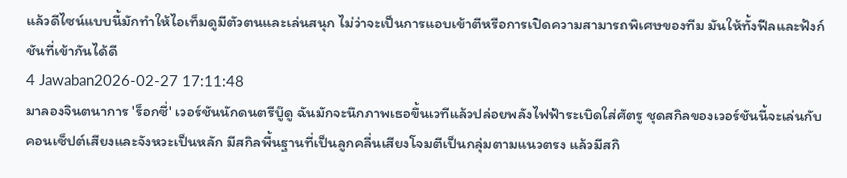แล้วดีไซน์แบบนี้มักทำให้ไอเท็มดูมีตัวตนและเล่นสนุก ไม่ว่าจะเป็นการแอบเข้าตีหรือการเปิดความสามารถพิเศษของทีม มันให้ทั้งฟีลและฟังก์ชันที่เข้ากันได้ดี
4 Jawaban2026-02-27 17:11:48
มาลองจินตนาการ 'ร็อกซี่' เวอร์ชันนักดนตรีบู๊ดู ฉันมักจะนึกภาพเธอขึ้นเวทีแล้วปล่อยพลังไฟฟ้าระเบิดใส่ศัตรู ชุดสกิลของเวอร์ชันนี้จะเล่นกับคอนเซ็ปต์เสียงและจังหวะเป็นหลัก มีสกิลพื้นฐานที่เป็นลูกคลื่นเสียงโจมตีเป็นกลุ่มตามแนวตรง แล้วมีสกิ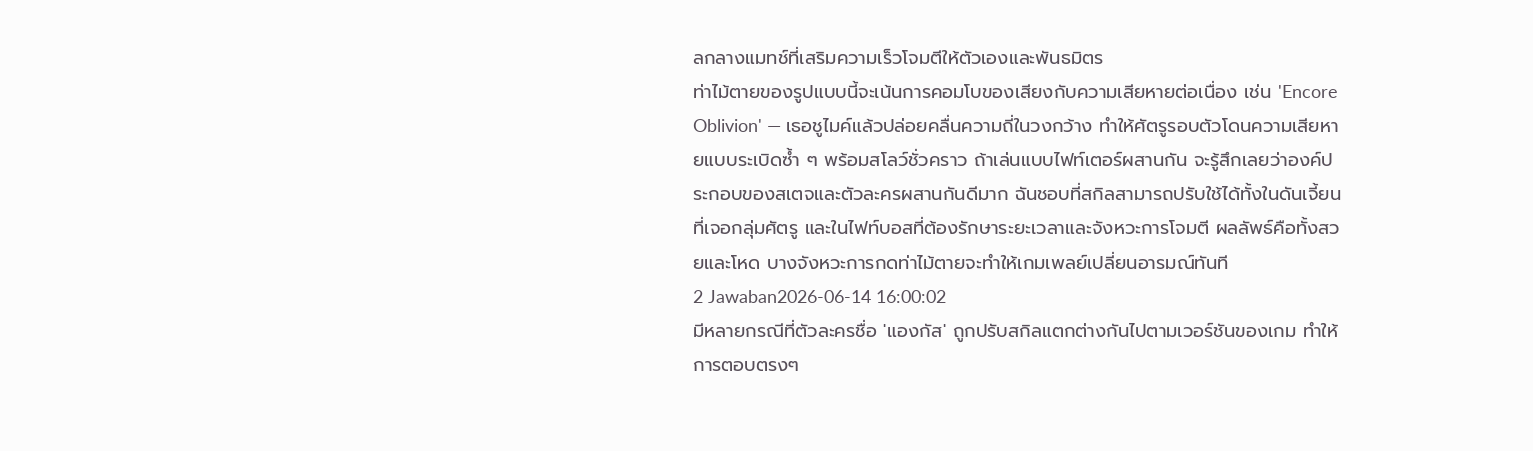ลกลางแมทช์ที่เสริมความเร็วโจมตีให้ตัวเองและพันธมิตร
ท่าไม้ตายของรูปแบบนี้จะเน้นการคอมโบของเสียงกับความเสียหายต่อเนื่อง เช่น 'Encore Oblivion' — เธอชูไมค์แล้วปล่อยคลื่นความถี่ในวงกว้าง ทำให้ศัตรูรอบตัวโดนความเสียหายแบบระเบิดซ้ำ ๆ พร้อมสโลว์ชั่วคราว ถ้าเล่นแบบไฟท์เตอร์ผสานกัน จะรู้สึกเลยว่าองค์ประกอบของสเตจและตัวละครผสานกันดีมาก ฉันชอบที่สกิลสามารถปรับใช้ได้ทั้งในดันเจี้ยนที่เจอกลุ่มศัตรู และในไฟท์บอสที่ต้องรักษาระยะเวลาและจังหวะการโจมตี ผลลัพธ์คือทั้งสวยและโหด บางจังหวะการกดท่าไม้ตายจะทำให้เกมเพลย์เปลี่ยนอารมณ์ทันที
2 Jawaban2026-06-14 16:00:02
มีหลายกรณีที่ตัวละครชื่อ 'แองกัส' ถูกปรับสกิลแตกต่างกันไปตามเวอร์ชันของเกม ทำให้การตอบตรงๆ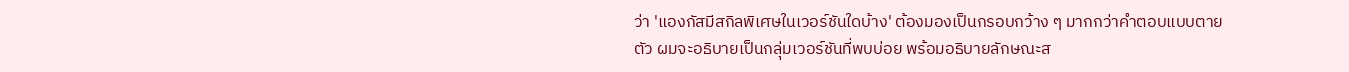ว่า 'แองกัสมีสกิลพิเศษในเวอร์ชันใดบ้าง' ต้องมองเป็นกรอบกว้าง ๆ มากกว่าคำตอบแบบตายตัว ผมจะอธิบายเป็นกลุ่มเวอร์ชันที่พบบ่อย พร้อมอธิบายลักษณะส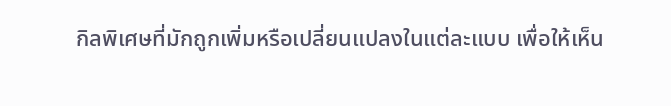กิลพิเศษที่มักถูกเพิ่มหรือเปลี่ยนแปลงในแต่ละแบบ เพื่อให้เห็น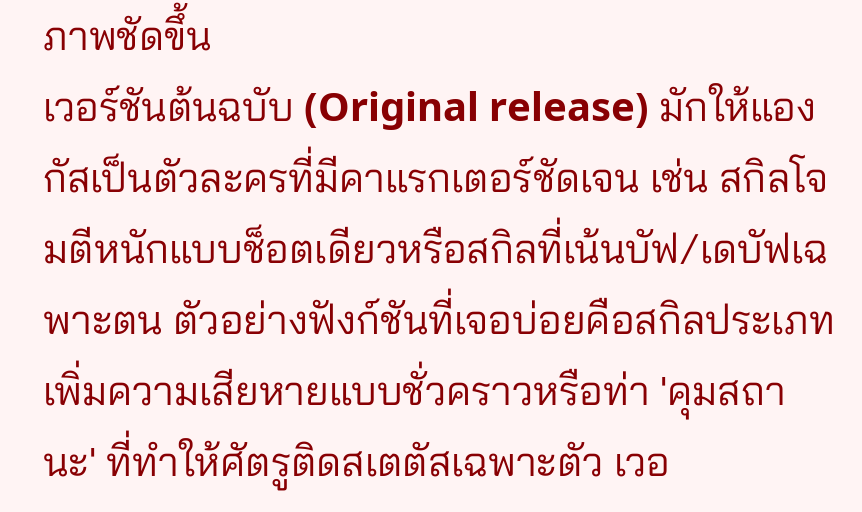ภาพชัดขึ้น
เวอร์ชันต้นฉบับ (Original release) มักให้แองกัสเป็นตัวละครที่มีคาแรกเตอร์ชัดเจน เช่น สกิลโจมตีหนักแบบช็อตเดียวหรือสกิลที่เน้นบัฟ/เดบัฟเฉพาะตน ตัวอย่างฟังก์ชันที่เจอบ่อยคือสกิลประเภทเพิ่มความเสียหายแบบชั่วคราวหรือท่า 'คุมสถานะ' ที่ทำให้ศัตรูติดสเตตัสเฉพาะตัว เวอ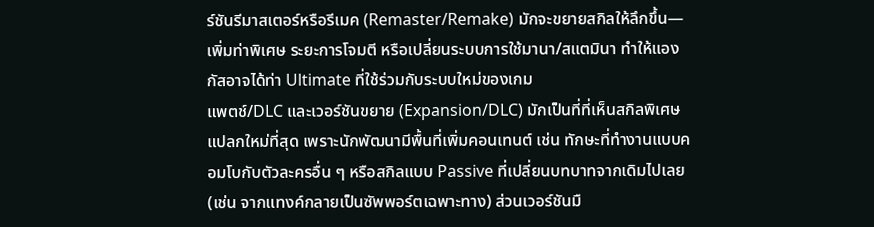ร์ชันรีมาสเตอร์หรือรีเมค (Remaster/Remake) มักจะขยายสกิลให้ลึกขึ้น—เพิ่มท่าพิเศษ ระยะการโจมตี หรือเปลี่ยนระบบการใช้มานา/สแตมินา ทำให้แองกัสอาจได้ท่า Ultimate ที่ใช้ร่วมกับระบบใหม่ของเกม
แพตช์/DLC และเวอร์ชันขยาย (Expansion/DLC) มักเป็นที่ที่เห็นสกิลพิเศษแปลกใหม่ที่สุด เพราะนักพัฒนามีพื้นที่เพิ่มคอนเทนต์ เช่น ทักษะที่ทำงานแบบคอมโบกับตัวละครอื่น ๆ หรือสกิลแบบ Passive ที่เปลี่ยนบทบาทจากเดิมไปเลย (เช่น จากแทงค์กลายเป็นซัพพอร์ตเฉพาะทาง) ส่วนเวอร์ชันมื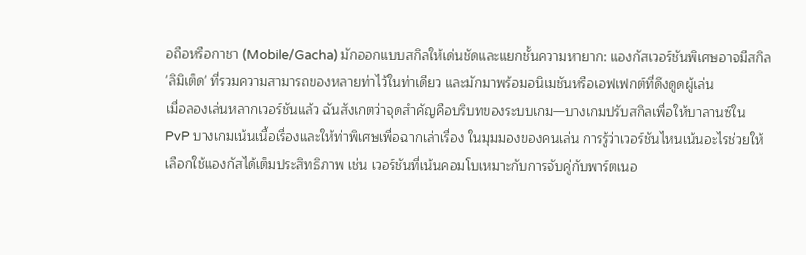อถือหรือกาชา (Mobile/Gacha) มักออกแบบสกิลให้เด่นชัดและแยกชั้นความหายาก: แองกัสเวอร์ชันพิเศษอาจมีสกิล 'ลิมิเต็ด' ที่รวมความสามารถของหลายท่าไว้ในท่าเดียว และมักมาพร้อมอนิเมชันหรือเอฟเฟกต์ที่ดึงดูดผู้เล่น
เมื่อลองเล่นหลากเวอร์ชันแล้ว ฉันสังเกตว่าจุดสำคัญคือบริบทของระบบเกม—บางเกมปรับสกิลเพื่อให้บาลานซ์ใน PvP บางเกมเน้นเนื้อเรื่องและให้ท่าพิเศษเพื่อฉากเล่าเรื่อง ในมุมมองของคนเล่น การรู้ว่าเวอร์ชันไหนเน้นอะไรช่วยให้เลือกใช้แองกัสได้เต็มประสิทธิภาพ เช่น เวอร์ชันที่เน้นคอมโบเหมาะกับการจับคู่กับพาร์ตเนอ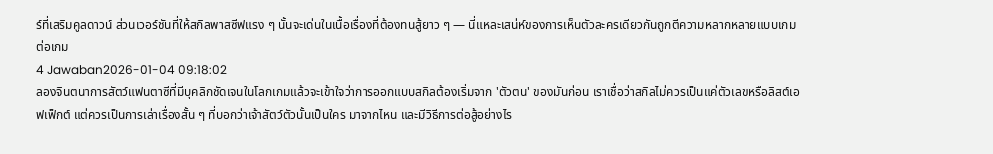ร์ที่เสริมคูลดาวน์ ส่วนเวอร์ชันที่ให้สกิลพาสซีฟแรง ๆ นั้นจะเด่นในเนื้อเรื่องที่ต้องทนสู้ยาว ๆ — นี่แหละเสน่ห์ของการเห็นตัวละครเดียวกันถูกตีความหลากหลายแบบเกมต่อเกม
4 Jawaban2026-01-04 09:18:02
ลองจินตนาการสัตว์แฟนตาซีที่มีบุคลิกชัดเจนในโลกเกมแล้วจะเข้าใจว่าการออกแบบสกิลต้องเริ่มจาก 'ตัวตน' ของมันก่อน เราเชื่อว่าสกิลไม่ควรเป็นแค่ตัวเลขหรือลิสต์เอฟเฟ็กต์ แต่ควรเป็นการเล่าเรื่องสั้น ๆ ที่บอกว่าเจ้าสัตว์ตัวนั้นเป็นใคร มาจากไหน และมีวิธีการต่อสู้อย่างไร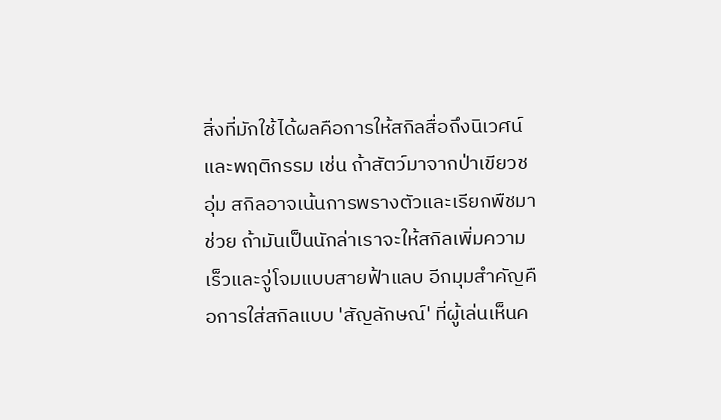สิ่งที่มักใช้ได้ผลคือการให้สกิลสื่อถึงนิเวศน์และพฤติกรรม เช่น ถ้าสัตว์มาจากป่าเขียวชอุ่ม สกิลอาจเน้นการพรางตัวและเรียกพืชมาช่วย ถ้ามันเป็นนักล่าเราจะให้สกิลเพิ่มความเร็วและจู่โจมแบบสายฟ้าแลบ อีกมุมสำคัญคือการใส่สกิลแบบ 'สัญลักษณ์' ที่ผู้เล่นเห็นค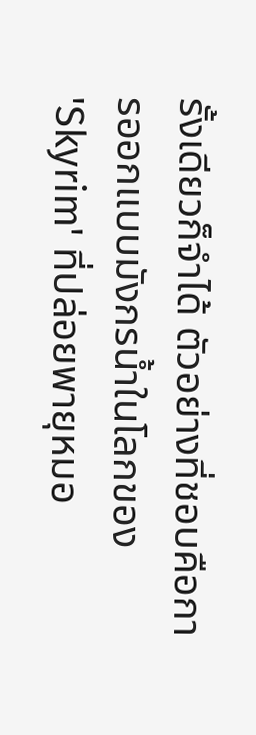รั้งเดียวก็จำได้ ตัวอย่างที่ชอบคือการออกแบบมังกรน้ำในโลกของ 'Skyrim' ที่ปล่อยพายุหมอ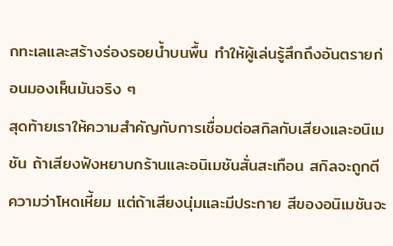กทะเลและสร้างร่องรอยน้ำบนพื้น ทำให้ผู้เล่นรู้สึกถึงอันตรายก่อนมองเห็นมันจริง ๆ
สุดท้ายเราให้ความสำคัญกับการเชื่อมต่อสกิลกับเสียงและอนิเมชัน ถ้าเสียงฟังหยาบกร้านและอนิเมชันสั่นสะเทือน สกิลจะถูกตีความว่าโหดเหี้ยม แต่ถ้าเสียงนุ่มและมีประกาย สีของอนิเมชันจะ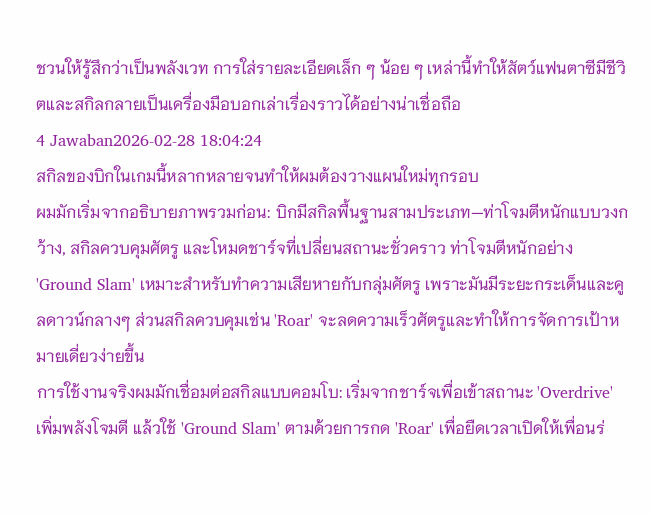ชวนให้รู้สึกว่าเป็นพลังเวท การใส่รายละเอียดเล็ก ๆ น้อย ๆ เหล่านี้ทำให้สัตว์แฟนตาซีมีชีวิตและสกิลกลายเป็นเครื่องมือบอกเล่าเรื่องราวได้อย่างน่าเชื่อถือ
4 Jawaban2026-02-28 18:04:24
สกิลของบิกในเกมนี้หลากหลายจนทำให้ผมต้องวางแผนใหม่ทุกรอบ
ผมมักเริ่มจากอธิบายภาพรวมก่อน: บิกมีสกิลพื้นฐานสามประเภท—ท่าโจมตีหนักแบบวงกว้าง, สกิลควบคุมศัตรู และโหมดชาร์จที่เปลี่ยนสถานะชั่วคราว ท่าโจมตีหนักอย่าง 'Ground Slam' เหมาะสำหรับทำความเสียหายกับกลุ่มศัตรู เพราะมันมีระยะกระเด็นและคูลดาวน์กลางๆ ส่วนสกิลควบคุมเช่น 'Roar' จะลดความเร็วศัตรูและทำให้การจัดการเป้าหมายเดี่ยวง่ายขึ้น
การใช้งานจริงผมมักเชื่อมต่อสกิลแบบคอมโบ: เริ่มจากชาร์จเพื่อเข้าสถานะ 'Overdrive' เพิ่มพลังโจมตี แล้วใช้ 'Ground Slam' ตามด้วยการกด 'Roar' เพื่อยืดเวลาเปิดให้เพื่อนร่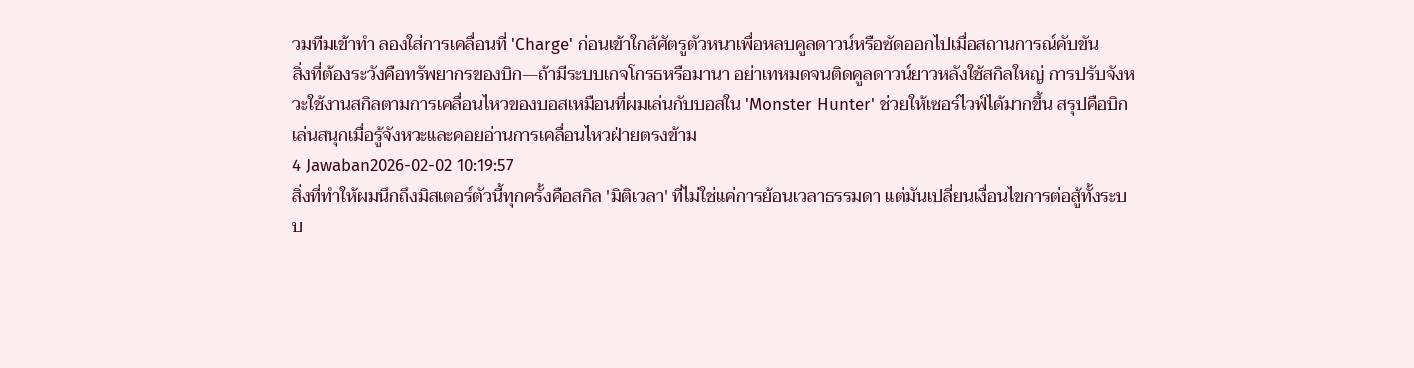วมทีมเข้าทำ ลองใส่การเคลื่อนที่ 'Charge' ก่อนเข้าใกล้ศัตรูตัวหนาเพื่อหลบคูลดาวน์หรือซัดออกไปเมื่อสถานการณ์คับขัน
สิ่งที่ต้องระวังคือทรัพยากรของบิก—ถ้ามีระบบเกจโกรธหรือมานา อย่าเทหมดจนติดคูลดาวน์ยาวหลังใช้สกิลใหญ่ การปรับจังหวะใช้งานสกิลตามการเคลื่อนไหวของบอสเหมือนที่ผมเล่นกับบอสใน 'Monster Hunter' ช่วยให้เซอร์ไวฟ์ได้มากขึ้น สรุปคือบิกเล่นสนุกเมื่อรู้จังหวะและคอยอ่านการเคลื่อนไหวฝ่ายตรงข้าม
4 Jawaban2026-02-02 10:19:57
สิ่งที่ทำให้ผมนึกถึงมิสเตอร์ตัวนี้ทุกครั้งคือสกิล 'มิติเวลา' ที่ไม่ใช่แค่การย้อนเวลาธรรมดา แต่มันเปลี่ยนเงื่อนไขการต่อสู้ทั้งระบบ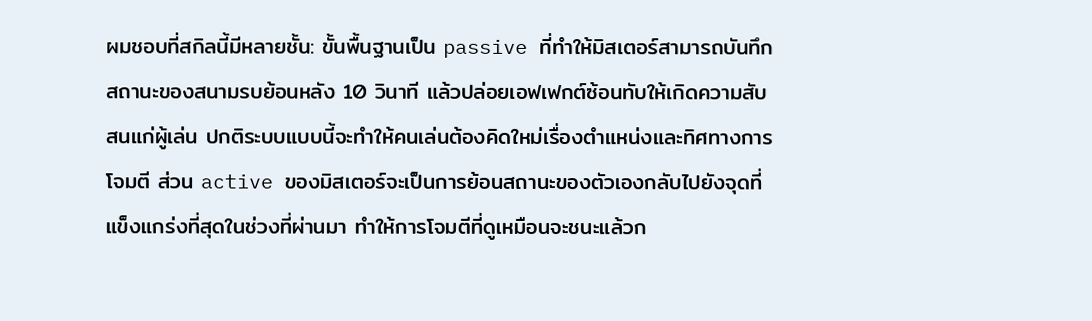ผมชอบที่สกิลนี้มีหลายชั้น: ขั้นพื้นฐานเป็น passive ที่ทำให้มิสเตอร์สามารถบันทึกสถานะของสนามรบย้อนหลัง 10 วินาที แล้วปล่อยเอฟเฟกต์ซ้อนทับให้เกิดความสับสนแก่ผู้เล่น ปกติระบบแบบนี้จะทำให้คนเล่นต้องคิดใหม่เรื่องตำแหน่งและทิศทางการโจมตี ส่วน active ของมิสเตอร์จะเป็นการย้อนสถานะของตัวเองกลับไปยังจุดที่แข็งแกร่งที่สุดในช่วงที่ผ่านมา ทำให้การโจมตีที่ดูเหมือนจะชนะแล้วก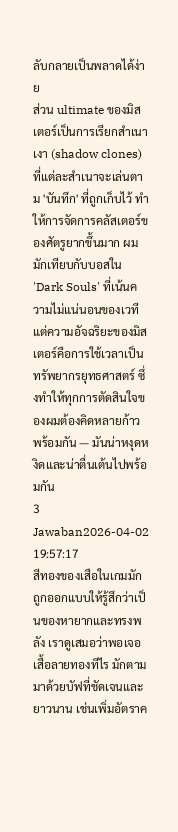ลับกลายเป็นพลาดได้ง่าย
ส่วน ultimate ของมิสเตอร์เป็นการเรียกสำเนาเงา (shadow clones) ที่แต่ละสำเนาจะเล่นตาม 'บันทึก' ที่ถูกเก็บไว้ ทำให้การจัดการคลัสเตอร์ของศัตรูยากขึ้นมาก ผมมักเทียบกับบอสใน 'Dark Souls' ที่เน้นความไม่แน่นอนของเวที แต่ความอัจฉริยะของมิสเตอร์คือการใช้เวลาเป็นทรัพยากรยุทธศาสตร์ ซึ่งทำให้ทุกการตัดสินใจของผมต้องคิดหลายก้าวพร้อมกัน — มันน่าหงุดหงิดและน่าตื่นเต้นไปพร้อมกัน
3 Jawaban2026-04-02 19:57:17
สีทองของเสือในเกมมักถูกออกแบบให้รู้สึกว่าเป็นของหายากและทรงพลัง เราดูเสมอว่าพอเจอเสื้อลายทองทีไร มักตามมาด้วยบัฟที่ชัดเจนและยาวนาน เช่นเพิ่มอัตราค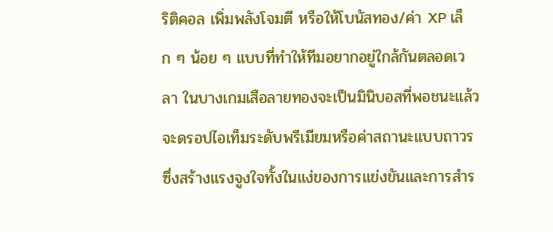ริติคอล เพิ่มพลังโจมตี หรือให้โบนัสทอง/ค่า XP เล็ก ๆ น้อย ๆ แบบที่ทำให้ทีมอยากอยู่ใกล้กันตลอดเวลา ในบางเกมเสือลายทองจะเป็นมินิบอสที่พอชนะแล้วจะดรอปไอเท็มระดับพรีเมียมหรือค่าสถานะแบบถาวร ซึ่งสร้างแรงจูงใจทั้งในแง่ของการแข่งขันและการสำร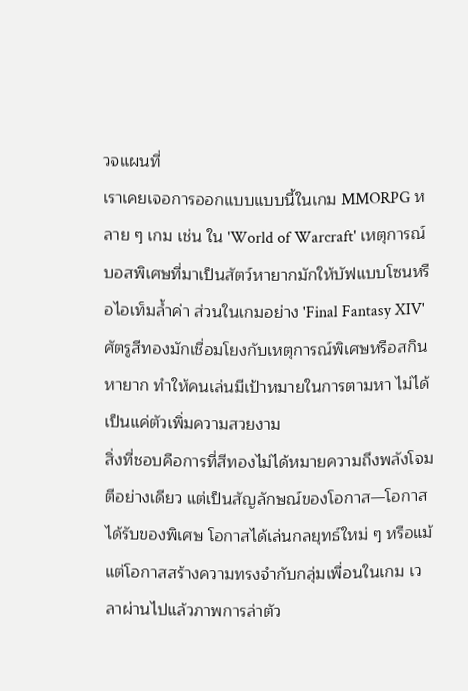วจแผนที่
เราเคยเจอการออกแบบแบบนี้ในเกม MMORPG หลาย ๆ เกม เช่น ใน 'World of Warcraft' เหตุการณ์บอสพิเศษที่มาเป็นสัตว์หายากมักให้บัฟแบบโซนหรือไอเท็มล้ำค่า ส่วนในเกมอย่าง 'Final Fantasy XIV' ศัตรูสีทองมักเชื่อมโยงกับเหตุการณ์พิเศษหรือสกินหายาก ทำให้คนเล่นมีเป้าหมายในการตามหา ไม่ได้เป็นแค่ตัวเพิ่มความสวยงาม
สิ่งที่ชอบคือการที่สีทองไม่ได้หมายความถึงพลังโจมตีอย่างเดียว แต่เป็นสัญลักษณ์ของโอกาส—โอกาสได้รับของพิเศษ โอกาสได้เล่นกลยุทธ์ใหม่ ๆ หรือแม้แต่โอกาสสร้างความทรงจำกับกลุ่มเพื่อนในเกม เวลาผ่านไปแล้วภาพการล่าตัว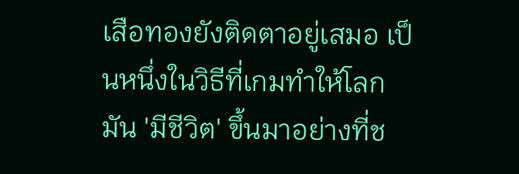เสือทองยังติดตาอยู่เสมอ เป็นหนึ่งในวิธีที่เกมทำให้โลกมัน 'มีชีวิต' ขึ้นมาอย่างที่ช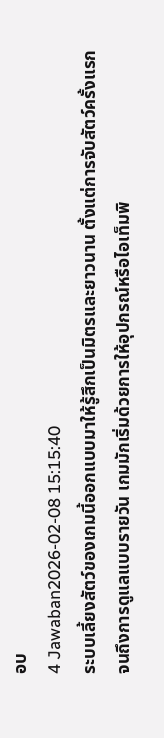อบ
4 Jawaban2026-02-08 15:15:40
ระบบเลี้ยงสัตว์ของเกมนี้ออกแบบมาให้รู้สึกเป็นมิตรและยาวนาน ตั้งแต่การจับสัตว์ครั้งแรกจนถึงการดูแลแบบรายวัน เกมมักเริ่มด้วยการให้อุปกรณ์หรือไอเท็มพิ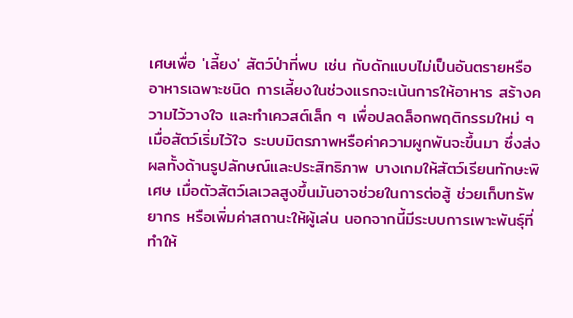เศษเพื่อ 'เลี้ยง' สัตว์ป่าที่พบ เช่น กับดักแบบไม่เป็นอันตรายหรืออาหารเฉพาะชนิด การเลี้ยงในช่วงแรกจะเน้นการให้อาหาร สร้างความไว้วางใจ และทำเควสต์เล็ก ๆ เพื่อปลดล็อกพฤติกรรมใหม่ ๆ
เมื่อสัตว์เริ่มไว้ใจ ระบบมิตรภาพหรือค่าความผูกพันจะขึ้นมา ซึ่งส่งผลทั้งด้านรูปลักษณ์และประสิทธิภาพ บางเกมให้สัตว์เรียนทักษะพิเศษ เมื่อตัวสัตว์เลเวลสูงขึ้นมันอาจช่วยในการต่อสู้ ช่วยเก็บทรัพยากร หรือเพิ่มค่าสถานะให้ผู้เล่น นอกจากนี้มีระบบการเพาะพันธุ์ที่ทำให้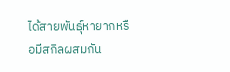ได้สายพันธุ์หายากหรือมีสกิลผสมกัน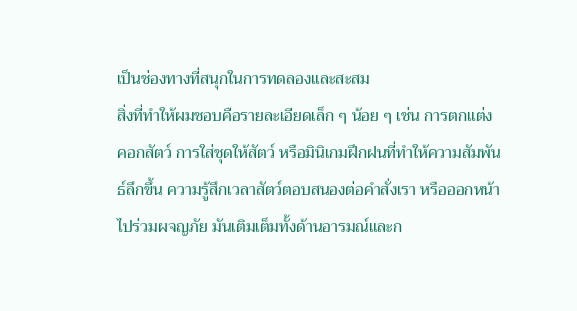เป็นช่องทางที่สนุกในการทดลองและสะสม
สิ่งที่ทำให้ผมชอบคือรายละเอียดเล็ก ๆ น้อย ๆ เช่น การตกแต่งคอกสัตว์ การใส่ชุดให้สัตว์ หรือมินิเกมฝึกฝนที่ทำให้ความสัมพันธ์ลึกขึ้น ความรู้สึกเวลาสัตว์ตอบสนองต่อคำสั่งเรา หรือออกหน้าไปร่วมผจญภัย มันเติมเต็มทั้งด้านอารมณ์และก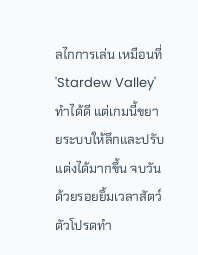ลไกการเล่น เหมือนที่ 'Stardew Valley' ทำได้ดี แต่เกมนี้ขยายระบบให้ลึกและปรับแต่งได้มากขึ้น จบวันด้วยรอยยิ้มเวลาสัตว์ตัวโปรดทำ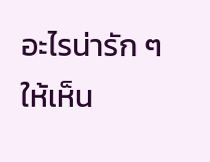อะไรน่ารัก ๆ ให้เห็น